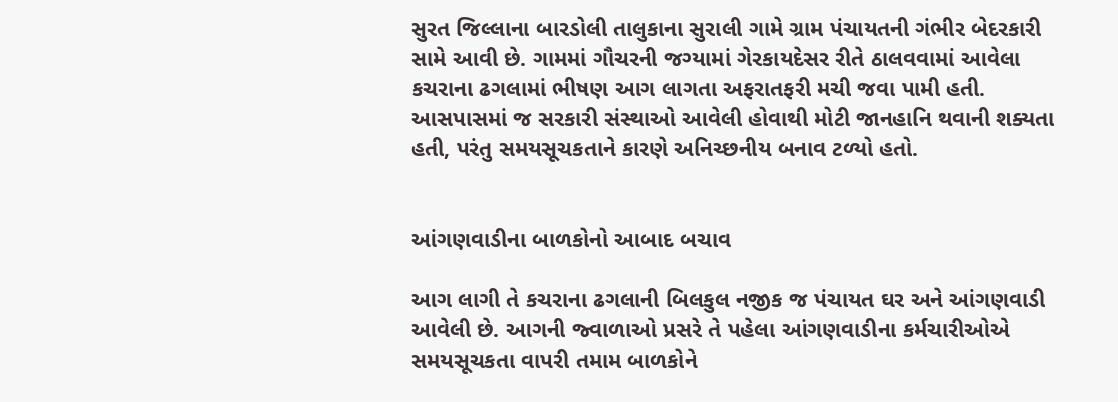સુરત જિલ્લાના બારડોલી તાલુકાના સુરાલી ગામે ગ્રામ પંચાયતની ગંભીર બેદરકારી સામે આવી છે. ગામમાં ગૌચરની જગ્યામાં ગેરકાયદેસર રીતે ઠાલવવામાં આવેલા કચરાના ઢગલામાં ભીષણ આગ લાગતા અફરાતફરી મચી જવા પામી હતી. આસપાસમાં જ સરકારી સંસ્થાઓ આવેલી હોવાથી મોટી જાનહાનિ થવાની શક્યતા હતી, પરંતુ સમયસૂચકતાને કારણે અનિચ્છનીય બનાવ ટળ્યો હતો.


આંગણવાડીના બાળકોનો આબાદ બચાવ

આગ લાગી તે કચરાના ઢગલાની બિલકુલ નજીક જ પંચાયત ઘર અને આંગણવાડી આવેલી છે. આગની જ્વાળાઓ પ્રસરે તે પહેલા આંગણવાડીના કર્મચારીઓએ સમયસૂચકતા વાપરી તમામ બાળકોને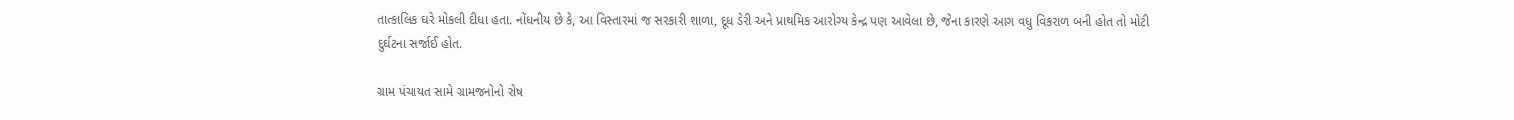તાત્કાલિક ઘરે મોકલી દીધા હતા. નોંધનીય છે કે, આ વિસ્તારમાં જ સરકારી શાળા, દૂધ ડેરી અને પ્રાથમિક આરોગ્ય કેન્દ્ર પણ આવેલા છે, જેના કારણે આગ વધુ વિકરાળ બની હોત તો મોટી દુર્ઘટના સર્જાઈ હોત.

ગ્રામ પંચાયત સામે ગ્રામજનોનો રોષ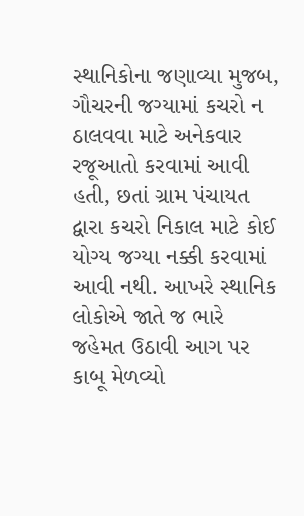સ્થાનિકોના જણાવ્યા મુજબ, ગૌચરની જગ્યામાં કચરો ન ઠાલવવા માટે અનેકવાર રજૂઆતો કરવામાં આવી હતી, છતાં ગ્રામ પંચાયત દ્વારા કચરો નિકાલ માટે કોઈ યોગ્ય જગ્યા નક્કી કરવામાં આવી નથી. આખરે સ્થાનિક લોકોએ જાતે જ ભારે જહેમત ઉઠાવી આગ પર કાબૂ મેળવ્યો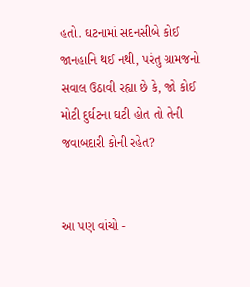હતો. ઘટનામાં સદનસીબે કોઈ જાનહાનિ થઈ નથી, પરંતુ ગ્રામજનો સવાલ ઉઠાવી રહ્યા છે કે, જો કોઈ મોટી દુર્ઘટના ઘટી હોત તો તેની જવાબદારી કોની રહેત?


આ પણ વાંચો -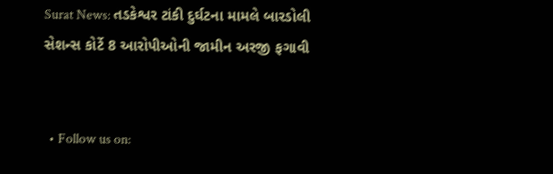Surat News: તડકેશ્વર ટાંકી દુર્ઘટના મામલે બારડોલી સેશન્સ કોર્ટે 8 આરોપીઓની જામીન અરજી ફગાવી


  • Follow us on: